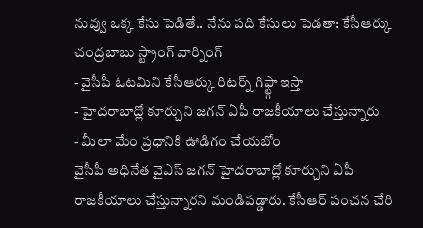నువ్వు ఒక్క కేసు పెడితే.. నేను పది కేసులు పెడతా: కేసీఆర్కు చంద్రబాబు స్ట్రాంగ్ వార్నింగ్
- వైసీపీ ఓటమిని కేసీఆర్కు రిటర్న్ గిఫ్ట్గా ఇస్తా
- హైదరాబాద్లో కూర్చుని జగన్ ఏపీ రాజకీయాలు చేస్తున్నారు
- మీలా మేం ప్రధానికి ఊడిగం చేయబోం
వైసీపీ అధినేత వైఎస్ జగన్ హైదరాబాద్లో కూర్చుని ఏపీ రాజకీయాలు చేస్తున్నారని మండిపడ్డారు. కేసీఆర్ పంచన చేరి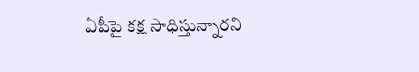ఏపీపై కక్ష సాధిస్తున్నారని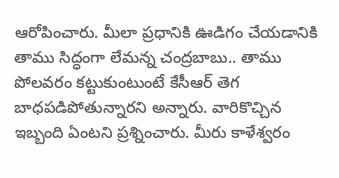ఆరోపించారు. మీలా ప్రధానికి ఊడిగం చేయడానికి తాము సిద్ధంగా లేమన్న చంద్రబాబు.. తాము పోలవరం కట్టుకుంటుంటే కేసీఆర్ తెగ బాధపడిపోతున్నారని అన్నారు. వారికొచ్చిన ఇబ్బంది ఏంటని ప్రశ్నించారు. మీరు కాళేశ్వరం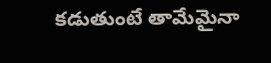కడుతుంటే తామేమైనా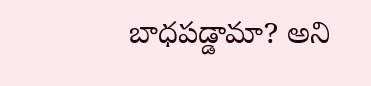బాధపడ్డామా? అని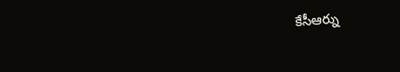కేసీఆర్ను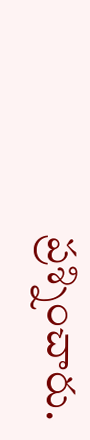ప్రశ్నించారు.